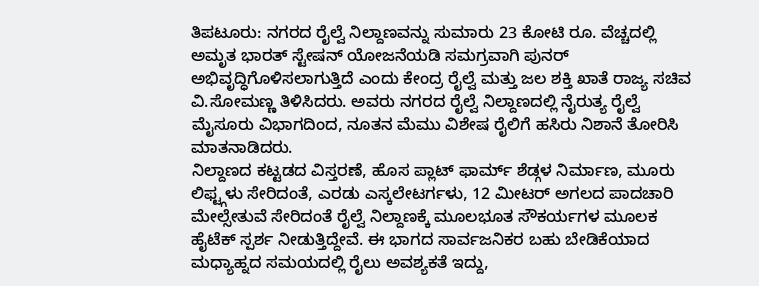ತಿಪಟೂರು: ನಗರದ ರೈಲ್ವೆ ನಿಲ್ದಾಣವನ್ನು ಸುಮಾರು 23 ಕೋಟಿ ರೂ. ವೆಚ್ಚದಲ್ಲಿ ಅಮೃತ ಭಾರತ್ ಸ್ಟೇಷನ್ ಯೋಜನೆಯಡಿ ಸಮಗ್ರವಾಗಿ ಪುನರ್ ಅಭಿವೃದ್ಧಿಗೊಳಿಸಲಾಗುತ್ತಿದೆ ಎಂದು ಕೇಂದ್ರ ರೈಲ್ವೆ ಮತ್ತು ಜಲ ಶಕ್ತಿ ಖಾತೆ ರಾಜ್ಯ ಸಚಿವ ವಿ.ಸೋಮಣ್ಣ ತಿಳಿಸಿದರು. ಅವರು ನಗರದ ರೈಲ್ವೆ ನಿಲ್ದಾಣದಲ್ಲಿ ನೈರುತ್ಯ ರೈಲ್ವೆ ಮೈಸೂರು ವಿಭಾಗದಿಂದ, ನೂತನ ಮೆಮು ವಿಶೇಷ ರೈಲಿಗೆ ಹಸಿರು ನಿಶಾನೆ ತೋರಿಸಿ ಮಾತನಾಡಿದರು.
ನಿಲ್ದಾಣದ ಕಟ್ಟಡದ ವಿಸ್ತರಣೆ, ಹೊಸ ಪ್ಲಾಟ್ ಫಾರ್ಮ್ ಶೆಡ್ಗಳ ನಿರ್ಮಾಣ, ಮೂರು ಲಿಫ್ಟ್ಗಳು ಸೇರಿದಂತೆ, ಎರಡು ಎಸ್ಕಲೇಟರ್ಗಳು, 12 ಮೀಟರ್ ಅಗಲದ ಪಾದಚಾರಿ ಮೇಲ್ಸೇತುವೆ ಸೇರಿದಂತೆ ರೈಲ್ವೆ ನಿಲ್ದಾಣಕ್ಕೆ ಮೂಲಭೂತ ಸೌಕರ್ಯಗಳ ಮೂಲಕ ಹೈಟೆಕ್ ಸ್ಪರ್ಶ ನೀಡುತ್ತಿದ್ದೇವೆ. ಈ ಭಾಗದ ಸಾರ್ವಜನಿಕರ ಬಹು ಬೇಡಿಕೆಯಾದ ಮಧ್ಯಾಹ್ನದ ಸಮಯದಲ್ಲಿ ರೈಲು ಅವಶ್ಯಕತೆ ಇದ್ದು,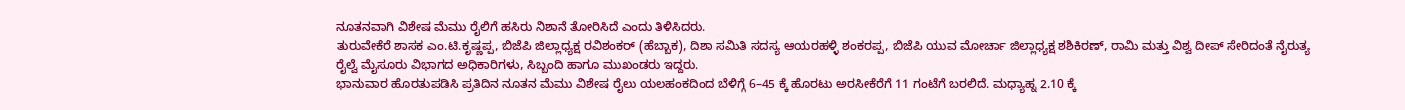ನೂತನವಾಗಿ ವಿಶೇಷ ಮೆಮು ರೈಲಿಗೆ ಹಸಿರು ನಿಶಾನೆ ತೋರಿಸಿದೆ ಎಂದು ತಿಳಿಸಿದರು.
ತುರುವೇಕೆರೆ ಶಾಸಕ ಎಂ.ಟಿ.ಕೃಷ್ಣಪ್ಪ, ಬಿಜೆಪಿ ಜಿಲ್ಲಾಧ್ಯಕ್ಷ ರವಿಶಂಕರ್ (ಹೆಬ್ಬಾಕ), ದಿಶಾ ಸಮಿತಿ ಸದಸ್ಯ ಆಯರಹಳ್ಳಿ ಶಂಕರಪ್ಪ, ಬಿಜೆಪಿ ಯುವ ಮೋರ್ಚಾ ಜಿಲ್ಲಾಧ್ಯಕ್ಷ ಶಶಿಕಿರಣ್, ರಾಮಿ ಮತ್ತು ವಿಶ್ವ ದೀಪ್ ಸೇರಿದಂತೆ ನೈರುತ್ಯ ರೈಲ್ವೆ ಮೈಸೂರು ವಿಭಾಗದ ಅಧಿಕಾರಿಗಳು, ಸಿಬ್ಬಂದಿ ಹಾಗೂ ಮುಖಂಡರು ಇದ್ದರು.
ಭಾನುವಾರ ಹೊರತುಪಡಿಸಿ ಪ್ರತಿದಿನ ನೂತನ ಮೆಮು ವಿಶೇಷ ರೈಲು ಯಲಹಂಕದಿಂದ ಬೆಳಿಗ್ಗೆ 6–45 ಕ್ಕೆ ಹೊರಟು ಅರಸೀಕೆರೆಗೆ 11 ಗಂಟೆಗೆ ಬರಲಿದೆ. ಮಧ್ಯಾಹ್ನ 2.10 ಕ್ಕೆ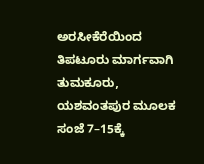ಅರಸೀಕೆರೆಯಿಂದ ತಿಪಟೂರು ಮಾರ್ಗವಾಗಿ ತುಮಕೂರು, ಯಶವಂತಪುರ ಮೂಲಕ ಸಂಜೆ 7–15ಕ್ಕೆ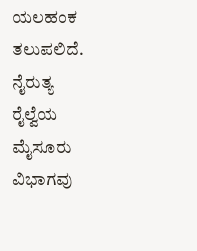ಯಲಹಂಕ ತಲುಪಲಿದೆ. ನೈರುತ್ಯ ರೈಲ್ವೆಯ ಮೈಸೂರು ವಿಭಾಗವು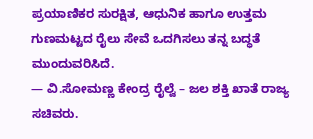ಪ್ರಯಾಣಿಕರ ಸುರಕ್ಷಿತ, ಆಧುನಿಕ ಹಾಗೂ ಉತ್ತಮ ಗುಣಮಟ್ಟದ ರೈಲು ಸೇವೆ ಒದಗಿಸಲು ತನ್ನ ಬದ್ಧತೆ ಮುಂದುವರಿಸಿದೆ.
— ವಿ.ಸೋಮಣ್ಣ ಕೇಂದ್ರ ರೈಲ್ವೆ – ಜಲ ಶಕ್ತಿ ಖಾತೆ ರಾಜ್ಯ ಸಚಿವರು.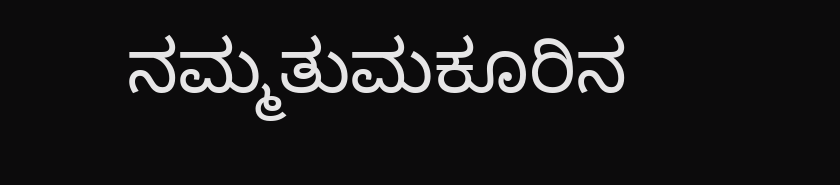ನಮ್ಮತುಮಕೂರಿನ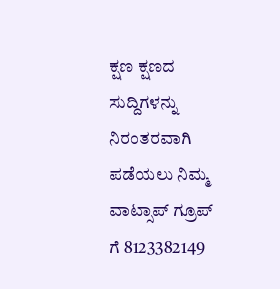ಕ್ಷಣ ಕ್ಷಣದ ಸುದ್ದಿಗಳನ್ನು ನಿರಂತರವಾಗಿ ಪಡೆಯಲು ನಿಮ್ಮ ವಾಟ್ಸಾಪ್ ಗ್ರೂಪ್ ಗೆ 8123382149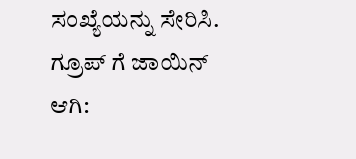ಸಂಖ್ಯೆಯನ್ನು ಸೇರಿಸಿ.
ಗ್ರೂಪ್ ಗೆ ಜಾಯಿನ್ ಆಗಿ: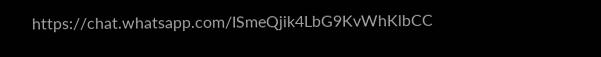https://chat.whatsapp.com/ISmeQjik4LbG9KvWhKlbCC